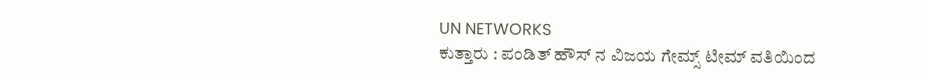UN NETWORKS
ಕುತ್ತಾರು : ಪಂಡಿತ್ ಹೌಸ್ ನ ವಿಜಯ ಗೇಮ್ಸ್ ಟೀಮ್ ವತಿಯಿಂದ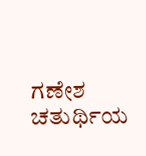ಗಣೇಶ ಚತುರ್ಥಿಯ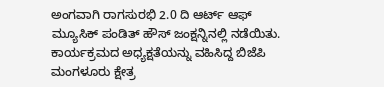ಅಂಗವಾಗಿ ರಾಗಸುರಭಿ 2.0 ದಿ ಆರ್ಟ್ ಆಫ್ ಮ್ಯೂಸಿಕ್ ಪಂಡಿತ್ ಹೌಸ್ ಜಂಕ್ಷನ್ನಿನಲ್ಲಿ ನಡೆಯಿತು.
ಕಾರ್ಯಕ್ರಮದ ಅಧ್ಯಕ್ಷತೆಯನ್ನು ವಹಿಸಿದ್ದ ಬಿಜೆಪಿ ಮಂಗಳೂರು ಕ್ಷೇತ್ರ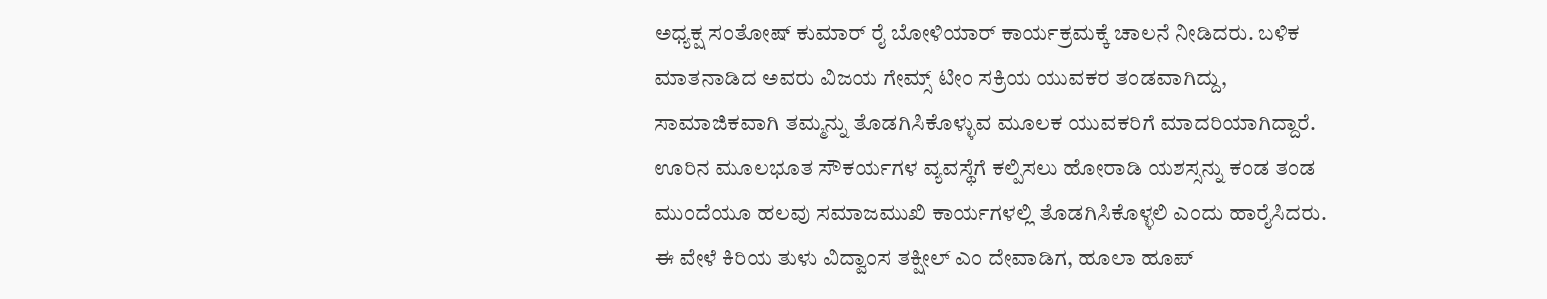ಅಧ್ಯಕ್ಷ ಸಂತೋಷ್ ಕುಮಾರ್ ರೈ ಬೋಳಿಯಾರ್ ಕಾರ್ಯಕ್ರಮಕ್ಕೆ ಚಾಲನೆ ನೀಡಿದರು. ಬಳಿಕ ಮಾತನಾಡಿದ ಅವರು ವಿಜಯ ಗೇಮ್ಸ್ ಟೀಂ ಸಕ್ರಿಯ ಯುವಕರ ತಂಡವಾಗಿದ್ದು, ಸಾಮಾಜಿಕವಾಗಿ ತಮ್ಮನ್ನು ತೊಡಗಿಸಿಕೊಳ್ಳುವ ಮೂಲಕ ಯುವಕರಿಗೆ ಮಾದರಿಯಾಗಿದ್ದಾರೆ. ಊರಿನ ಮೂಲಭೂತ ಸೌಕರ್ಯಗಳ ವ್ಯವಸ್ಥೆಗೆ ಕಲ್ಪಿಸಲು ಹೋರಾಡಿ ಯಶಸ್ಸನ್ನು ಕಂಡ ತಂಡ ಮುಂದೆಯೂ ಹಲವು ಸಮಾಜಮುಖಿ ಕಾರ್ಯಗಳಲ್ಲಿ ತೊಡಗಿಸಿಕೊಳ್ಳಲಿ ಎಂದು ಹಾರೈಸಿದರು.
ಈ ವೇಳೆ ಕಿರಿಯ ತುಳು ವಿದ್ವಾಂಸ ತಕ್ಷೀಲ್ ಎಂ ದೇವಾಡಿಗ, ಹೂಲಾ ಹೂಪ್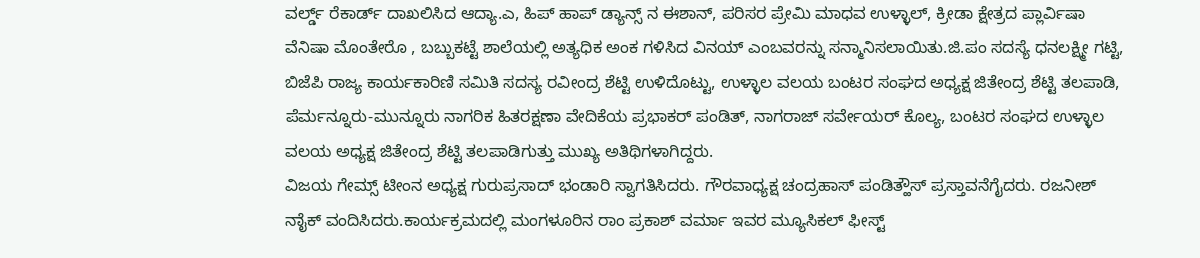ವರ್ಲ್ಡ್ ರೆಕಾರ್ಡ್ ದಾಖಲಿಸಿದ ಆದ್ಯಾ.ಎ, ಹಿಪ್ ಹಾಪ್ ಡ್ಯಾನ್ಸ್ ನ ಈಶಾನ್, ಪರಿಸರ ಪ್ರೇಮಿ ಮಾಧವ ಉಳ್ಳಾಲ್, ಕ್ರೀಡಾ ಕ್ಷೇತ್ರದ ಪ್ಲಾರ್ವಿಷಾ ವೆನಿಷಾ ಮೊಂತೇರೊ , ಬಬ್ಬುಕಟ್ಟೆ ಶಾಲೆಯಲ್ಲಿ ಅತ್ಯಧಿಕ ಅಂಕ ಗಳಿಸಿದ ವಿನಯ್ ಎಂಬವರನ್ನು ಸನ್ಮಾನಿಸಲಾಯಿತು.ಜಿ.ಪಂ ಸದಸ್ಯೆ ಧನಲಕ್ಷ್ಮೀ ಗಟ್ಟಿ, ಬಿಜೆಪಿ ರಾಜ್ಯ ಕಾರ್ಯಕಾರಿಣಿ ಸಮಿತಿ ಸದಸ್ಯ ರವೀಂದ್ರ ಶೆಟ್ಟಿ ಉಳಿದೊಟ್ಟು, ಉಳ್ಳಾಲ ವಲಯ ಬಂಟರ ಸಂಘದ ಅಧ್ಯಕ್ಷ ಜಿತೇಂದ್ರ ಶೆಟ್ಟಿ ತಲಪಾಡಿ, ಪೆರ್ಮನ್ನೂರು-ಮುನ್ನೂರು ನಾಗರಿಕ ಹಿತರಕ್ಷಣಾ ವೇದಿಕೆಯ ಪ್ರಭಾಕರ್ ಪಂಡಿತ್, ನಾಗರಾಜ್ ಸರ್ವೇಯರ್ ಕೊಲ್ಯ, ಬಂಟರ ಸಂಘದ ಉಳ್ಳಾಲ ವಲಯ ಅಧ್ಯಕ್ಷ ಜಿತೇಂದ್ರ ಶೆಟ್ಟಿ ತಲಪಾಡಿಗುತ್ತು ಮುಖ್ಯ ಅತಿಥಿಗಳಾಗಿದ್ದರು.
ವಿಜಯ ಗೇಮ್ಸ್ ಟೀಂನ ಅಧ್ಯಕ್ಷ ಗುರುಪ್ರಸಾದ್ ಭಂಡಾರಿ ಸ್ವಾಗತಿಸಿದರು. ಗೌರವಾಧ್ಯಕ್ಷ ಚಂದ್ರಹಾಸ್ ಪಂಡಿತ್ಹೌಸ್ ಪ್ರಸ್ತಾವನೆಗೈದರು. ರಜನೀಶ್ ನಾೈಕ್ ವಂದಿಸಿದರು.ಕಾರ್ಯಕ್ರಮದಲ್ಲಿ ಮಂಗಳೂರಿನ ರಾಂ ಪ್ರಕಾಶ್ ವರ್ಮಾ ಇವರ ಮ್ಯೂಸಿಕಲ್ ಫೀಸ್ಟ್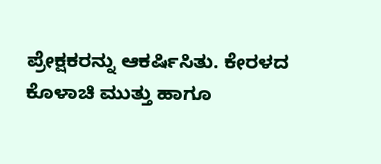ಪ್ರೇಕ್ಷಕರನ್ನು ಆಕರ್ಷಿಸಿತು. ಕೇರಳದ ಕೊಳಾಚಿ ಮುತ್ತು ಹಾಗೂ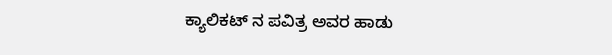ಕ್ಯಾಲಿಕಟ್ ನ ಪವಿತ್ರ ಅವರ ಹಾಡು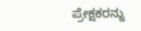ಪ್ರೇಕ್ಷಕರನ್ನು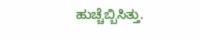ಹುಚ್ಚೆಬ್ಬಿಸಿತ್ತು.